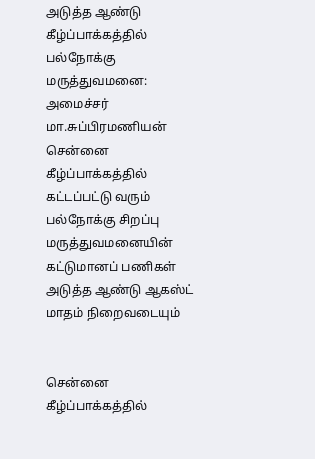அடுத்த ஆண்டு கீழ்ப்பாக்கத்தில் பல்நோக்கு மருத்துவமனை: அமைச்சர் மா.சுப்பிரமணியன்
சென்னை கீழ்ப்பாக்கத்தில் கட்டப்பட்டு வரும் பல்நோக்கு சிறப்பு மருத்துவமனையின் கட்டுமானப் பணிகள் அடுத்த ஆண்டு ஆகஸ்ட் மாதம் நிறைவடையும்


சென்னை கீழ்ப்பாக்கத்தில்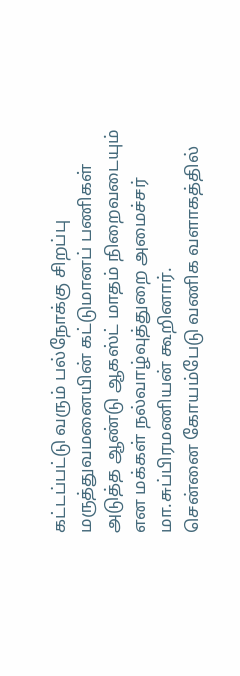கட்டப்பட்டு வரும் பல்நோக்கு சிறப்பு மருத்துவமனையின் கட்டுமானப் பணிகள் அடுத்த ஆண்டு ஆகஸ்ட் மாதம் நிறைவடையும் என மக்கள் நல்வாழ்வுத்துறை அமைச்சர் மா.சுப்பிரமணியன் கூறினார்.
சென்னை கோயம்பேடு வணிக வளாகத்தில்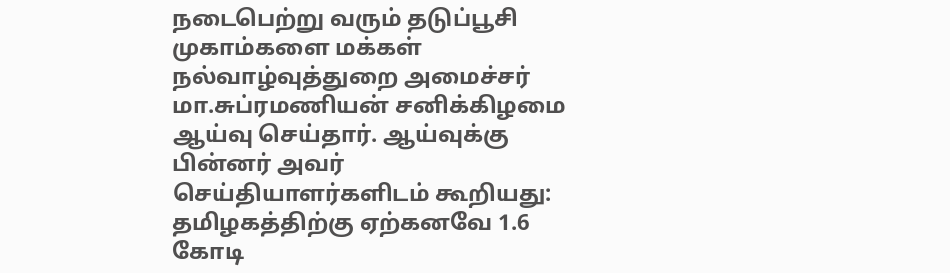நடைபெற்று வரும் தடுப்பூசி முகாம்களை மக்கள் நல்வாழ்வுத்துறை அமைச்சர் மா.சுப்ரமணியன் சனிக்கிழமை ஆய்வு செய்தார். ஆய்வுக்கு பின்னர் அவர் செய்தியாளர்களிடம் கூறியது: தமிழகத்திற்கு ஏற்கனவே 1.6 கோடி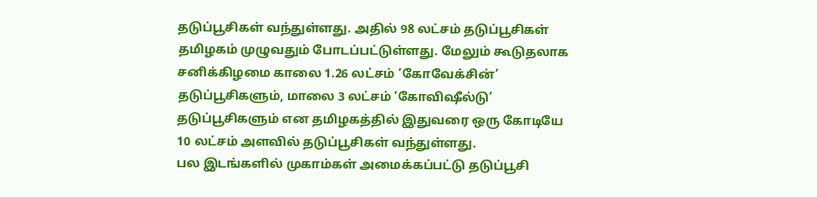தடுப்பூசிகள் வந்துள்ளது. அதில் 98 லட்சம் தடுப்பூசிகள் தமிழகம் முழுவதும் போடப்பட்டுள்ளது. மேலும் கூடுதலாக சனிக்கிழமை காலை 1.26 லட்சம் ‘கோவேக்சின்’ தடுப்பூசிகளும், மாலை 3 லட்சம் ‘கோவிஷீல்டு’ தடுப்பூசிகளும் என தமிழகத்தில் இதுவரை ஒரு கோடியே 10 லட்சம் அளவில் தடுப்பூசிகள் வந்துள்ளது.
பல இடங்களில் முகாம்கள் அமைக்கப்பட்டு தடுப்பூசி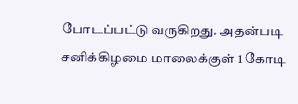போடப்பட்டு வருகிறது. அதன்படி சனிக்கிழமை மாலைக்குள் 1 கோடி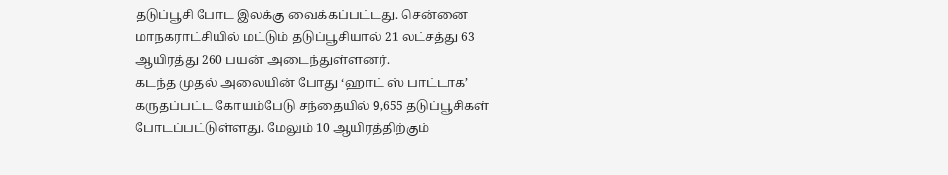தடுப்பூசி போட இலக்கு வைக்கப்பட்டது. சென்னை மாநகராட்சியில் மட்டும் தடுப்பூசியால் 21 லட்சத்து 63 ஆயிரத்து 260 பயன் அடைந்துள்ளனர்.
கடந்த முதல் அலையின் போது ‘ஹாட் ஸ் பாட்டாக’ கருதப்பட்ட கோயம்பேடு சந்தையில் 9,655 தடுப்பூசிகள் போடப்பட்டுள்ளது. மேலும் 10 ஆயிரத்திற்கும்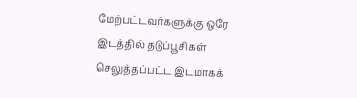மேற்பட்டவர்களுக்கு ஒரே இடத்தில் தடுப்பூசிகள் செலுத்தப்பட்ட இடமாகக்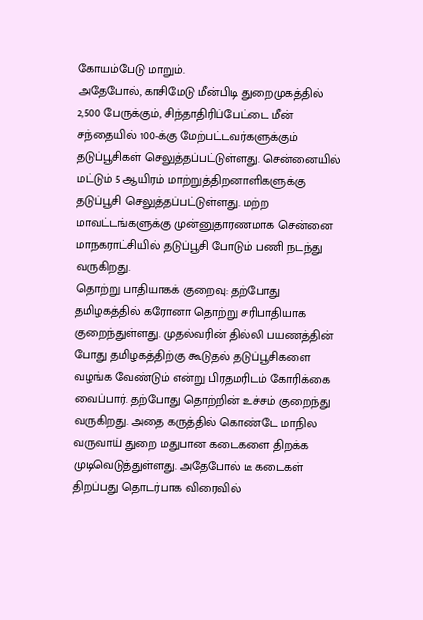கோயம்பேடு மாறும்.
அதேபோல், காசிமேடு மீன்பிடி துறைமுகத்தில் 2,500 பேருக்கும், சிந்தாதிரிப்பேட்டை மீன் சந்தையில் 100-க்கு மேற்பட்டவர்களுக்கும் தடுப்பூசிகள் செலுத்தப்பட்டுள்ளது. சென்னையில் மட்டும் 5 ஆயிரம் மாற்றுத்திறனாளிகளுக்கு தடுப்பூசி செலுத்தப்பட்டுள்ளது. மற்ற மாவட்டங்களுக்கு முன்னுதாரணமாக சென்னை மாநகராட்சியில் தடுப்பூசி போடும் பணி நடந்து வருகிறது.
தொற்று பாதியாகக் குறைவு: தற்போது தமிழகத்தில் கரோனா தொற்று சரிபாதியாக குறைந்துள்ளது. முதல்வரின் தில்லி பயணத்தின் போது தமிழகத்திற்கு கூடுதல் தடுப்பூசிகளை வழங்க வேண்டும் என்று பிரதமரிடம் கோரிக்கை வைப்பார். தற்போது தொற்றின் உச்சம் குறைந்து வருகிறது. அதை கருத்தில் கொண்டே மாநில வருவாய் துறை மதுபான கடைகளை திறக்க முடிவெடுத்துள்ளது. அதேபோல் டீ கடைகள் திறப்பது தொடர்பாக விரைவில்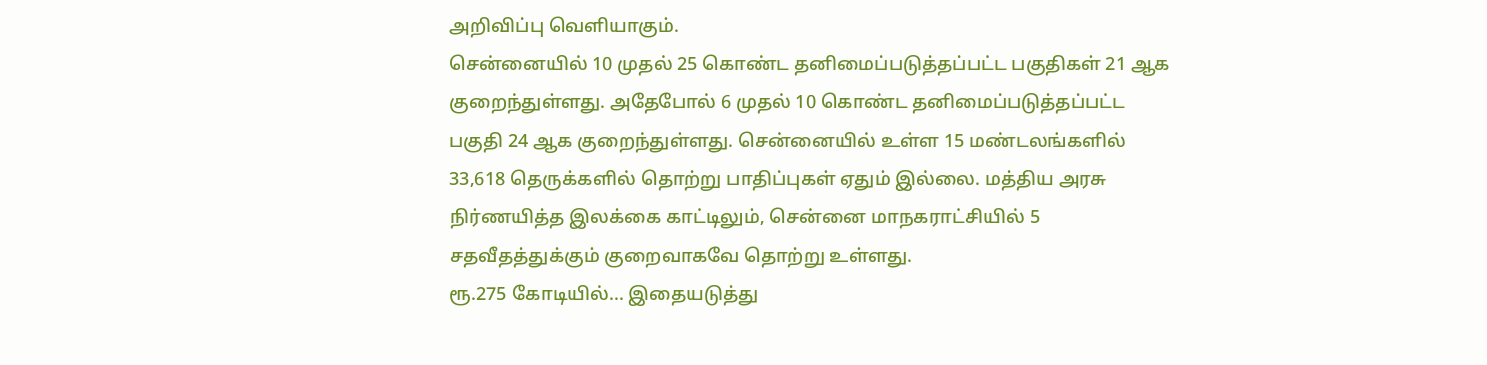அறிவிப்பு வெளியாகும்.
சென்னையில் 10 முதல் 25 கொண்ட தனிமைப்படுத்தப்பட்ட பகுதிகள் 21 ஆக குறைந்துள்ளது. அதேபோல் 6 முதல் 10 கொண்ட தனிமைப்படுத்தப்பட்ட பகுதி 24 ஆக குறைந்துள்ளது. சென்னையில் உள்ள 15 மண்டலங்களில் 33,618 தெருக்களில் தொற்று பாதிப்புகள் ஏதும் இல்லை. மத்திய அரசு நிர்ணயித்த இலக்கை காட்டிலும், சென்னை மாநகராட்சியில் 5 சதவீதத்துக்கும் குறைவாகவே தொற்று உள்ளது.
ரூ.275 கோடியில்... இதையடுத்து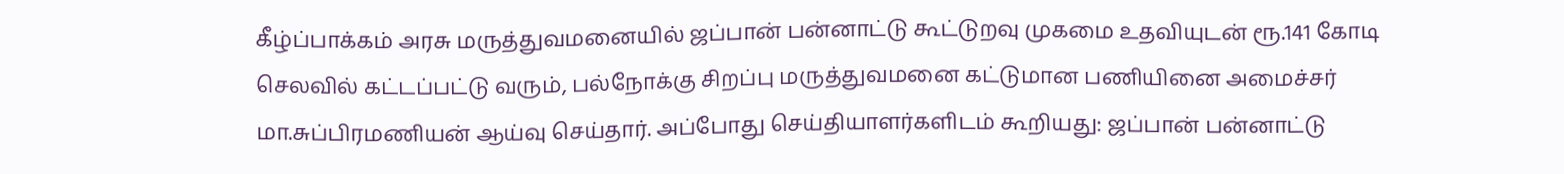கீழ்ப்பாக்கம் அரசு மருத்துவமனையில் ஜப்பான் பன்னாட்டு கூட்டுறவு முகமை உதவியுடன் ரூ.141 கோடி செலவில் கட்டப்பட்டு வரும், பல்நோக்கு சிறப்பு மருத்துவமனை கட்டுமான பணியினை அமைச்சர் மா.சுப்பிரமணியன் ஆய்வு செய்தார். அப்போது செய்தியாளர்களிடம் கூறியது: ஜப்பான் பன்னாட்டு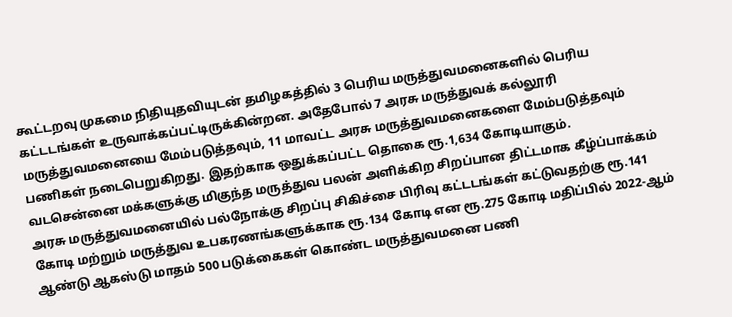கூட்டறவு முகமை நிதியுதவியுடன் தமிழகத்தில் 3 பெரிய மருத்துவமனைகளில் பெரிய கட்டடங்கள் உருவாக்கப்பட்டிருக்கின்றன. அதேபோல் 7 அரசு மருத்துவக் கல்லூரி மருத்துவமனையை மேம்படுத்தவும், 11 மாவட்ட அரசு மருத்துவமனைகளை மேம்படுத்தவும் பணிகள் நடைபெறுகிறது. இதற்காக ஒதுக்கப்பட்ட தொகை ரூ.1,634 கோடியாகும்.
வடசென்னை மக்களுக்கு மிகுந்த மருத்துவ பலன் அளிக்கிற சிறப்பான திட்டமாக கீழ்ப்பாக்கம் அரசு மருத்துவமனையில் பல்நோக்கு சிறப்பு சிகிச்சை பிரிவு கட்டடங்கள் கட்டுவதற்கு ரூ.141 கோடி மற்றும் மருத்துவ உபகரணங்களுக்காக ரூ.134 கோடி என ரூ.275 கோடி மதிப்பில் 2022-ஆம் ஆண்டு ஆகஸ்டு மாதம் 500 படுக்கைகள் கொண்ட மருத்துவமனை பணி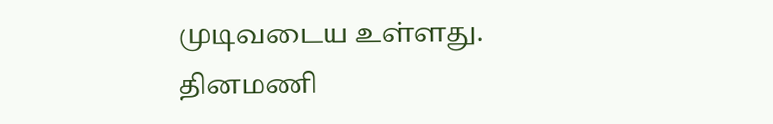முடிவடைய உள்ளது.
தினமணி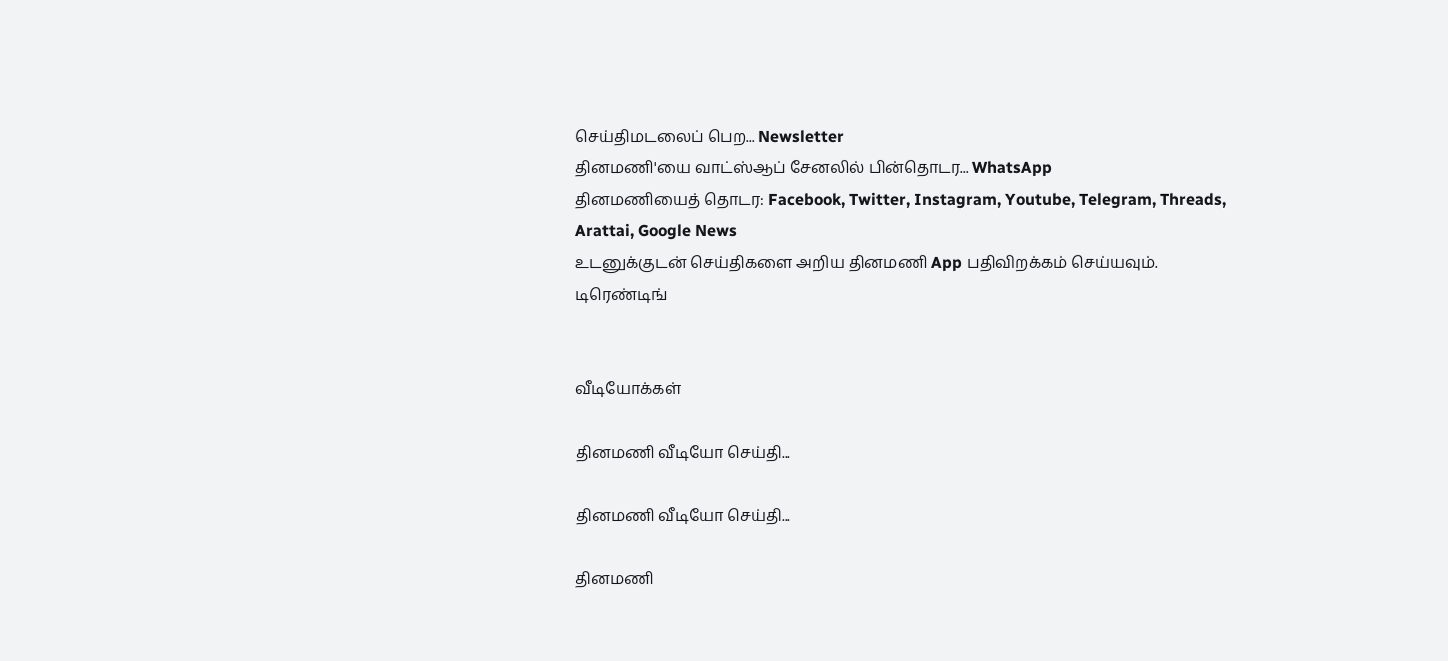செய்திமடலைப் பெற... Newsletter
தினமணி'யை வாட்ஸ்ஆப் சேனலில் பின்தொடர... WhatsApp
தினமணியைத் தொடர: Facebook, Twitter, Instagram, Youtube, Telegram, Threads, Arattai, Google News
உடனுக்குடன் செய்திகளை அறிய தினமணி App பதிவிறக்கம் செய்யவும்.
டிரெண்டிங்


வீடியோக்கள்

தினமணி வீடியோ செய்தி...

தினமணி வீடியோ செய்தி...

தினமணி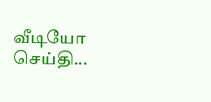வீடியோ செய்தி...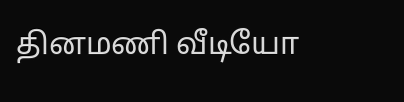தினமணி வீடியோ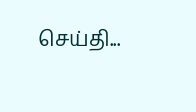செய்தி...